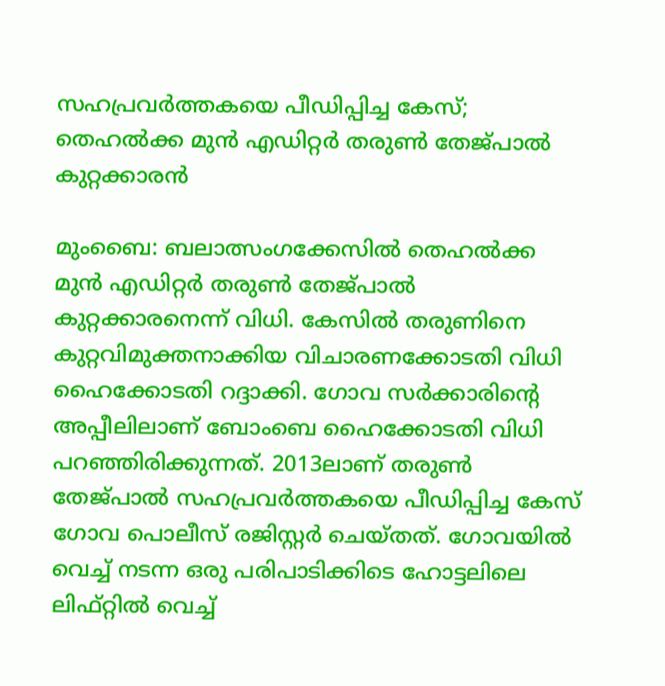സഹപ്രവര്‍ത്തകയെ പീഡിപ്പിച്ച കേസ്; തെഹല്‍ക്ക മുന്‍ എഡിറ്റര്‍ തരുണ്‍ തേജ്പാല്‍ കുറ്റക്കാരന്‍

മുംബൈ: ബലാത്സംഗക്കേസില്‍ തെഹല്‍ക്ക മുന്‍ എഡിറ്റര്‍ തരുണ്‍ തേജ്പാല്‍ കുറ്റക്കാരനെന്ന് വിധി. കേസില്‍ തരുണിനെ കുറ്റവിമുക്തനാക്കിയ വിചാരണക്കോടതി വിധി ഹൈക്കോടതി റദ്ദാക്കി. ഗോവ സര്‍ക്കാരിന്റെ അപ്പീലിലാണ് ബോംബെ ഹൈക്കോടതി വിധി പറഞ്ഞിരിക്കുന്നത്. 2013ലാണ് തരുണ്‍ തേജ്പാല്‍ സഹപ്രവര്‍ത്തകയെ പീഡിപ്പിച്ച കേസ് ഗോവ പൊലീസ് രജിസ്റ്റര്‍ ചെയ്തത്. ഗോവയില്‍ വെച്ച് നടന്ന ഒരു പരിപാടിക്കിടെ ഹോട്ടലിലെ ലിഫ്റ്റില്‍ വെച്ച്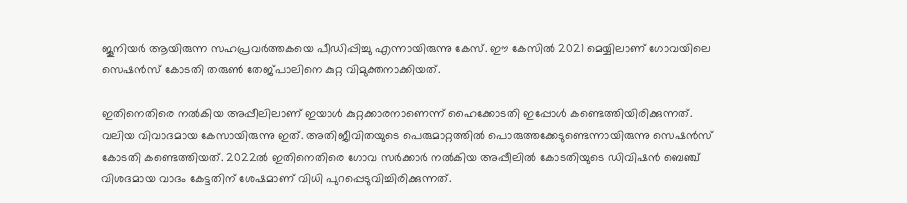ജൂനിയര്‍ ആയിരുന്ന സഹപ്രവര്‍ത്തകയെ പീഡിപ്പിച്ചു എന്നായിരുന്നു കേസ്. ഈ കേസില്‍ 2021 മെയ്യിലാണ് ഗോവയിലെ സെഷന്‍സ് കോടതി തരുണ്‍ തേജ്പാലിനെ കുറ്റ വിമുക്തനാക്കിയത്.

ഇതിനെതിരെ നല്‍കിയ അപ്പീലിലാണ് ഇയാള്‍ കുറ്റക്കാരനാണെന്ന് ഹൈക്കോടതി ഇപ്പോള്‍ കണ്ടെത്തിയിരിക്കുന്നത്. വലിയ വിവാദമായ കേസായിരുന്നു ഇത്. അതിജീവിതയുടെ പെരുമാറ്റത്തില്‍ പൊരുത്തക്കേടുണ്ടെന്നായിരുന്നു സെഷന്‍സ് കോടതി കണ്ടെത്തിയത്. 2022ല്‍ ഇതിനെതിരെ ഗോവ സര്‍ക്കാര്‍ നല്‍കിയ അപ്പീലില്‍ കോടതിയുടെ ഡിവിഷന്‍ ബെഞ്ച് വിശദമായ വാദം കേട്ടതിന് ശേഷമാണ് വിധി പുറപ്പെടുവിച്ചിരിക്കുന്നത്.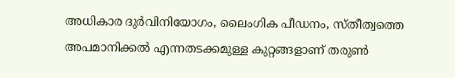അധികാര ദുര്‍വിനിയോഗം, ലൈംഗിക പീഡനം, സ്തീത്വത്തെ അപമാനിക്കല്‍ എന്നതടക്കമുള്ള കുറ്റങ്ങളാണ് തരുണ്‍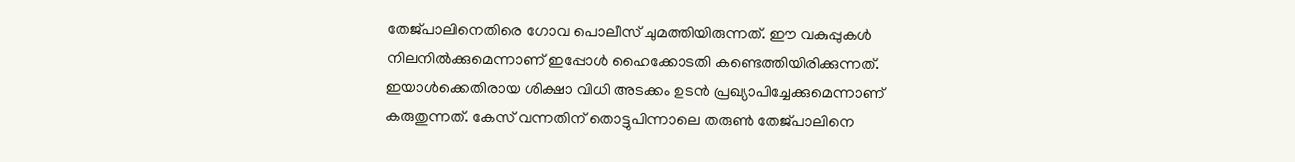തേജ്പാലിനെതിരെ ഗോവ പൊലീസ് ചുമത്തിയിരുന്നത്. ഈ വകുപ്പുകള്‍ നിലനില്‍ക്കുമെന്നാണ് ഇപ്പോള്‍ ഹൈക്കോടതി കണ്ടെത്തിയിരിക്കുന്നത്. ഇയാള്‍ക്കെതിരായ ശിക്ഷാ വിധി അടക്കം ഉടന്‍ പ്രഖ്യാപിച്ചേക്കുമെന്നാണ് കരുതുന്നത്. കേസ് വന്നതിന് തൊട്ടുപിന്നാലെ തരുണ്‍ തേജ്പാലിനെ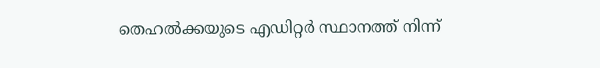തെഹല്‍ക്കയുടെ എഡിറ്റര്‍ സ്ഥാനത്ത് നിന്ന്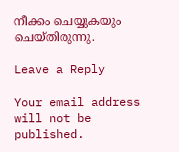നീക്കം ചെയ്യുകയും ചെയ്തിരുന്നു.

Leave a Reply

Your email address will not be published.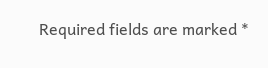Required fields are marked *